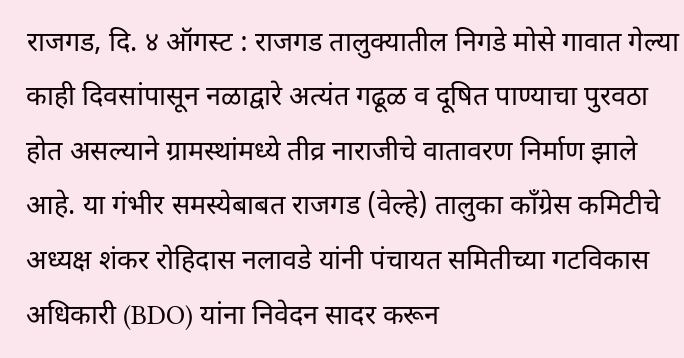राजगड, दि. ४ ऑगस्ट : राजगड तालुक्यातील निगडे मोसे गावात गेल्या काही दिवसांपासून नळाद्वारे अत्यंत गढूळ व दूषित पाण्याचा पुरवठा होत असल्याने ग्रामस्थांमध्ये तीव्र नाराजीचे वातावरण निर्माण झाले आहे. या गंभीर समस्येबाबत राजगड (वेल्हे) तालुका काँग्रेस कमिटीचे अध्यक्ष शंकर रोहिदास नलावडे यांनी पंचायत समितीच्या गटविकास अधिकारी (BDO) यांना निवेदन सादर करून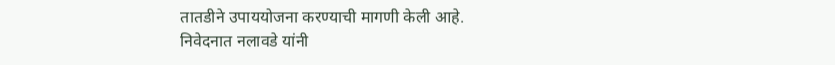तातडीने उपाययोजना करण्याची मागणी केली आहे.
निवेदनात नलावडे यांनी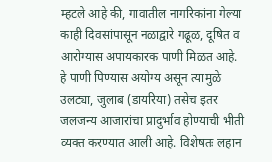म्हटले आहे की, गावातील नागरिकांना गेल्या काही दिवसांपासून नळाद्वारे गढूळ, दूषित व आरोग्यास अपायकारक पाणी मिळत आहे. हे पाणी पिण्यास अयोग्य असून त्यामुळे उलट्या, जुलाब (डायरिया) तसेच इतर जलजन्य आजारांचा प्रादुर्भाव होण्याची भीती व्यक्त करण्यात आली आहे. विशेषतः लहान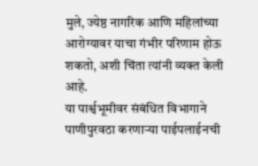मुले, ज्येष्ठ नागरिक आणि महिलांच्या आरोग्यावर याचा गंभीर परिणाम होऊ शकतो, अशी चिंता त्यांनी व्यक्त केली आहे.
या पार्श्वभूमीवर संबंधित विभागाने पाणीपुरवठा करणाऱ्या पाईपलाईनची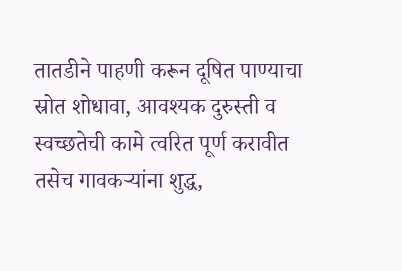तातडीने पाहणी करून दूषित पाण्याचा स्रोत शोधावा, आवश्यक दुरुस्ती व स्वच्छतेची कामे त्वरित पूर्ण करावीत तसेच गावकऱ्यांना शुद्ध,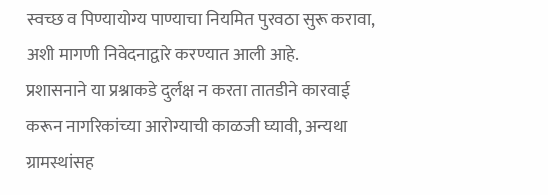स्वच्छ व पिण्यायोग्य पाण्याचा नियमित पुरवठा सुरू करावा, अशी मागणी निवेदनाद्वारे करण्यात आली आहे.
प्रशासनाने या प्रश्नाकडे दुर्लक्ष न करता तातडीने कारवाई करून नागरिकांच्या आरोग्याची काळजी घ्यावी, अन्यथा ग्रामस्थांसह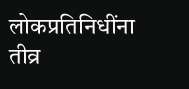लोकप्रतिनिधींना तीव्र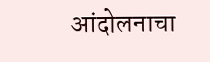आंदोलनाचा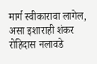मार्ग स्वीकारावा लागेल, असा इशाराही शंकर रोहिदास नलावडे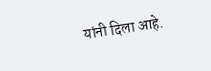यांनी दिला आहे.